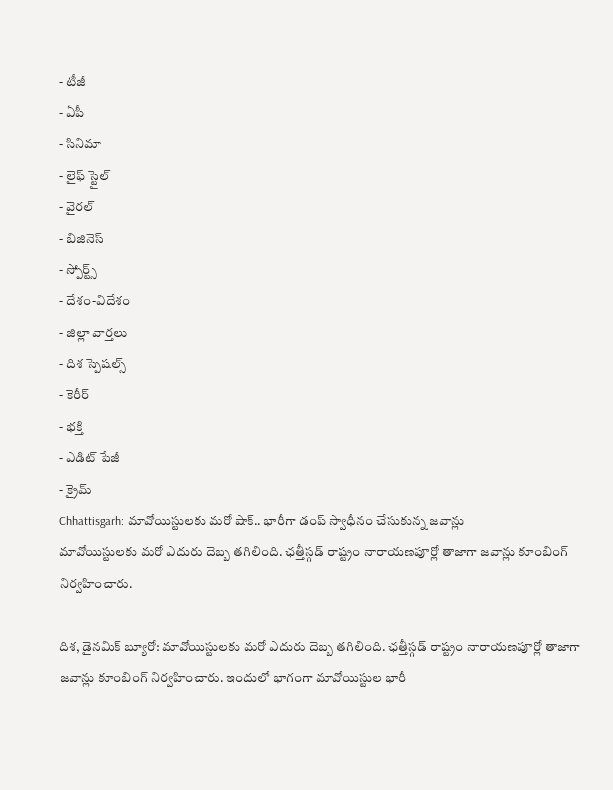- టీజీ
- ఏపీ
- సినిమా
- లైఫ్ స్టైల్
- వైరల్
- బిజినెస్
- స్పోర్ట్స్
- దేశం-విదేశం
- జిల్లా వార్తలు
- దిశ స్పెషల్స్
- కెరీర్
- భక్తి
- ఎడిట్ పేజీ
- క్రైమ్
Chhattisgarh: మావోయిస్టులకు మరో షాక్.. భారీగా డంప్ స్వాధీనం చేసుకున్న జవాన్లు
మావోయిస్టులకు మరో ఎదురు దెబ్బ తగిలింది. ఛత్తీస్గడ్ రాష్ట్రం నారాయణపూర్లో తాజాగా జవాన్లు కూంబింగ్ నిర్వహించారు.

దిశ, డైనమిక్ బ్యూరో: మావోయిస్టులకు మరో ఎదురు దెబ్బ తగిలింది. ఛత్తీస్గడ్ రాష్ట్రం నారాయణపూర్లో తాజాగా జవాన్లు కూంబింగ్ నిర్వహించారు. ఇందులో భాగంగా మావోయిస్టుల భారీ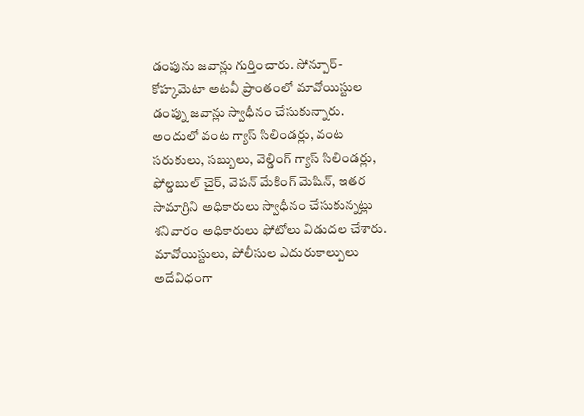డంపును జవాన్లు గుర్తించారు. సోన్పూర్-కోహ్కమెటా అటవీ ప్రాంతంలో మావోయిస్టుల డంప్ను జవాన్లు స్వాధీనం చేసుకున్నారు. అందులో వంట గ్యాస్ సిలిండర్లు, వంట సరుకులు, సబ్బులు, వెల్డింగ్ గ్యాస్ సిలిండర్లు, ఫోల్డబుల్ చైర్, వెపన్ మేకింగ్ మెషిన్, ఇతర సామాగ్రిని అధికారులు స్వాధీనం చేసుకున్నట్లు శనివారం అధికారులు ఫోటోలు విడుదల చేశారు.
మావోయిస్టులు, పోలీసుల ఎదురుకాల్పులు
అదేవిధంగా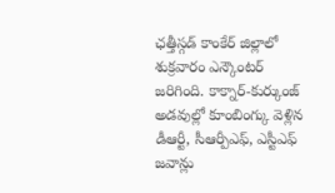ఛత్తీస్గడ్ కాంకేర్ జిల్లాలో శుక్రవారం ఎన్కౌంటర్ జరిగింది. కాక్నార్-కుర్కుంజ్ అడవుల్లో కూంబింగ్కు వెళ్లిన డీఆర్టీ, సీఆర్పీఎఫ్, ఎస్టీఎఫ్ జవాన్లు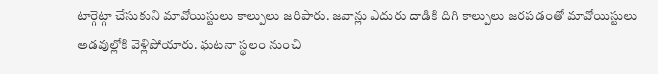టార్గెట్గా చేసుకుని మావోయిస్టులు కాల్పులు జరిపారు. జవాన్లు ఎదురు దాడికి దిగి కాల్పులు జరపడంతో మావోయిస్టులు అడవుల్లోకి వెళ్లిపోయారు. ఘటనా స్థలం నుంచి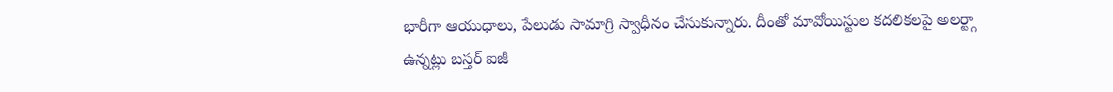భారీగా ఆయుధాలు, పేలుడు సామాగ్రి స్వాధీనం చేసుకున్నారు. దీంతో మావోయిస్టుల కదలికలపై అలర్ట్గా ఉన్నట్లు బస్తర్ ఐజీ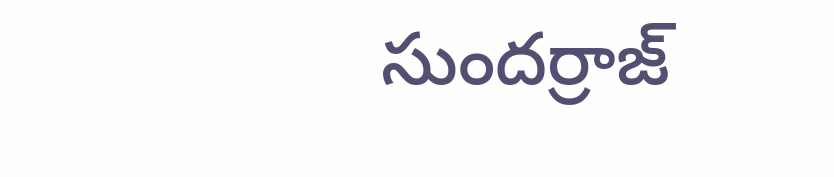సుందర్రాజ్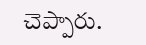చెప్పారు.